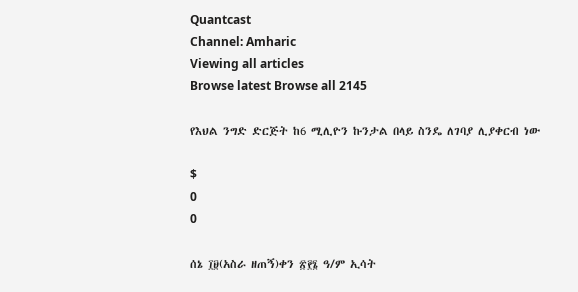Quantcast
Channel: Amharic
Viewing all articles
Browse latest Browse all 2145

የእህል ንግድ ድርጅት ከ6 ሚሊዮን ኩንታል በላይ ስንዴ ለገባያ ሊያቀርብ ነው

$
0
0

ሰኔ ፲፱(አስራ ዘጠኝ)ቀን ፳፻፮ ዓ/ም ኢሳት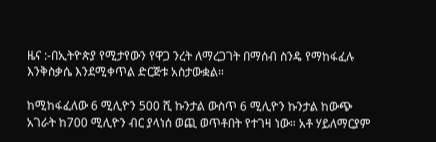ዜና :-በኢትዮጵያ የሚታየውን የዋጋ ንረት ለማረጋገት በማሰብ ስንዴ የማከፋፈሉ እንቅስቃሴ እንደሚቀጥል ድርጅቱ አስታውቋል።

ከሚከፋፈለው 6 ሚሊዮን 500 ሺ ኩንታል ውስጥ 6 ሚሊዮን ኩንታል ከውጭ አገራት ከ700 ሚሊዮን ብር ያላነሰ ወጪ ወጥቶበት የተገዛ ነው። አቶ ሃይለማርያም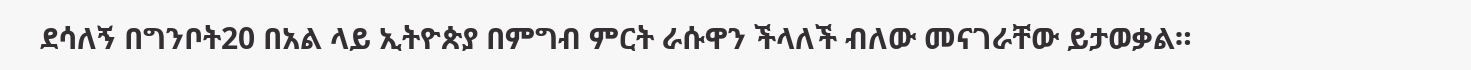ደሳለኝ በግንቦት20 በአል ላይ ኢትዮጵያ በምግብ ምርት ራሱዋን ችላለች ብለው መናገራቸው ይታወቃል።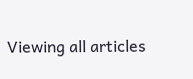Viewing all articles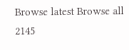Browse latest Browse all 2145